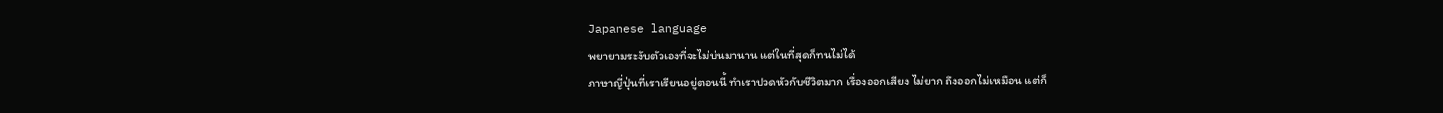Japanese language
พยายามระงับตัวเองที่จะไม่บ่นมานาน แต่ในที่สุดก็ทนไม่ได้
ภาษาญี่ปุ่นที่เราเรียนอยู่ตอนนี้ ทำเราปวดหัวกับชีวิตมาก เรื่องออกเสียง ไม่ยาก ถึงออกไม่เหมือน แต่ก็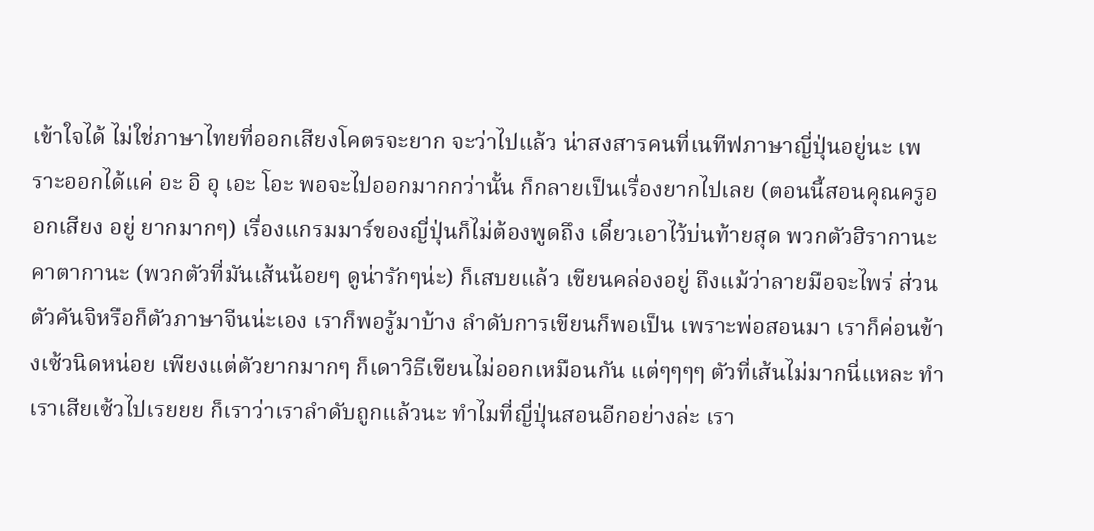เข้าใจได้ ไม่ใช่ภาษาไทยที่ออกเสียงโคตรจะยาก จะว่าไปแล้ว น่าสงสารคนที่เนทีฟภาษาญี่ปุ่นอยู่นะ เพราะออกได้แค่ อะ อิ อุ เอะ โอะ พอจะไปออกมากกว่านั้น ก็กลายเป็นเรื่องยากไปเลย (ตอนนี้สอนคุณครูออกเสียง อยู่ ยากมากๆ) เรื่องแกรมมาร์ของญี่ปุ่นก็ไม่ต้องพูดถึง เดี๋ยวเอาไว้บ่นท้ายสุด พวกตัวฮิรากานะ คาตากานะ (พวกตัวที่มันเส้นน้อยๆ ดูน่ารักๆน่ะ) ก็เสบยแล้ว เขียนคล่องอยู่ ถึงแม้ว่าลายมือจะไพร่ ส่วนตัวคันจิหรือก็ตัวภาษาจีนน่ะเอง เราก็พอรู้มาบ้าง ลำดับการเขียนก็พอเป็น เพราะพ่อสอนมา เราก็ค่อนข้างเซ้วนิดหน่อย เพียงแต่ตัวยากมากๆ ก็เดาวิธีเขียนไม่ออกเหมือนกัน แต่ๆๆๆๆ ตัวที่เส้นไม่มากนี่แหละ ทำเราเสียเซ้วไปเรยยย ก็เราว่าเราลำดับถูกแล้วนะ ทำไมที่ญี่ปุ่นสอนอีกอย่างล่ะ เรา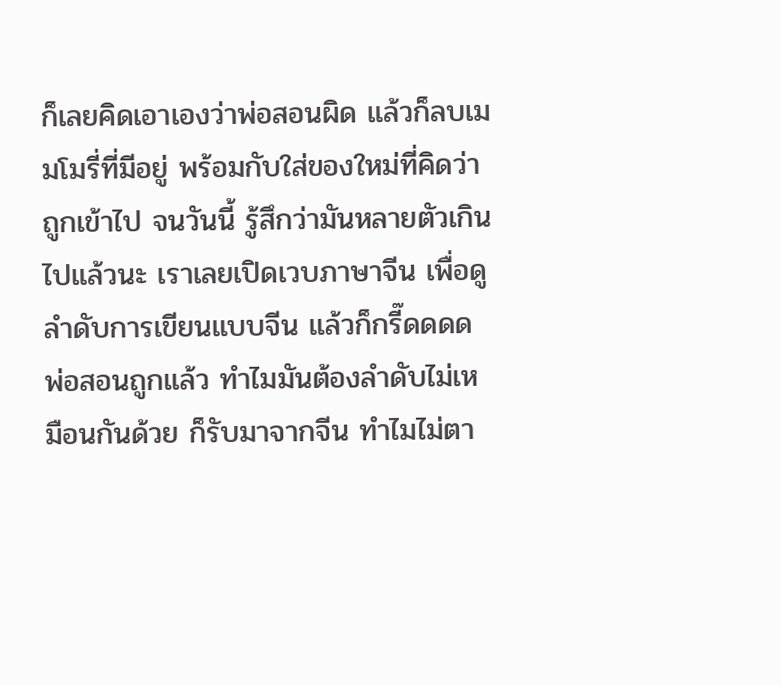ก็เลยคิดเอาเองว่าพ่อสอนผิด แล้วก็ลบเมมโมรี่ที่มีอยู่ พร้อมกับใส่ของใหม่ที่คิดว่าถูกเข้าไป จนวันนี้ รู้สึกว่ามันหลายตัวเกินไปแล้วนะ เราเลยเปิดเวบภาษาจีน เพื่อดูลำดับการเขียนแบบจีน แล้วก็กรี๊ดดดด พ่อสอนถูกแล้ว ทำไมมันต้องลำดับไม่เหมือนกันด้วย ก็รับมาจากจีน ทำไมไม่ตา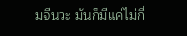มจีนวะ มันก็มีแค่ไม่กี่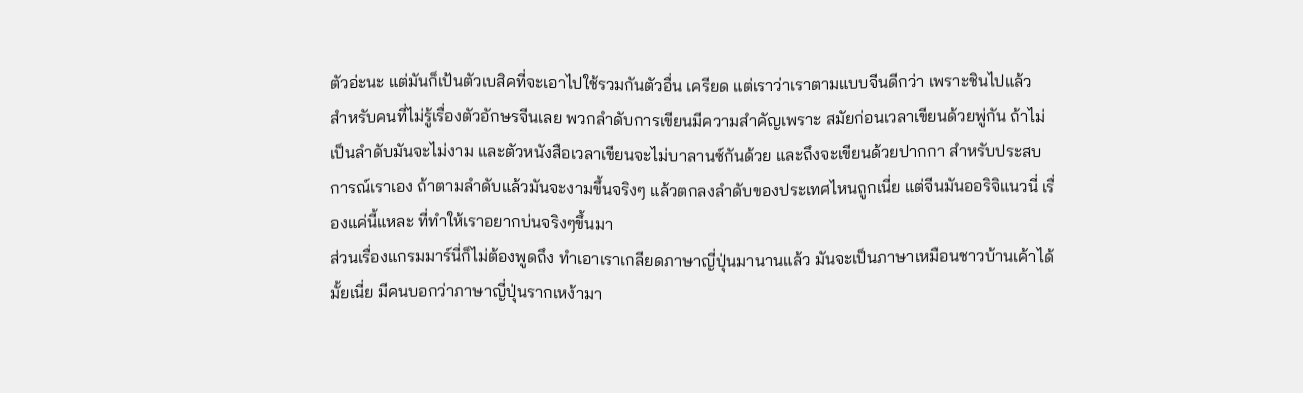ตัวอ่ะนะ แต่มันก็เป้นตัวเบสิคที่จะเอาไปใช้รวมกันตัวอื่น เครียด แต่เราว่าเราตามแบบจีนดีกว่า เพราะชินไปแล้ว
สำหรับคนที่ไม่รู้เรื่องตัวอักษรจีนเลย พวกลำดับการเขียนมีความสำคัญเพราะ สมัยก่อนเวลาเขียนด้วยพู่กัน ถ้าไม่เป็นลำดับมันจะไม่งาม และตัวหนังสือเวลาเขียนจะไม่บาลานซ์กันด้วย และถึงจะเขียนด้วยปากกา สำหรับประสบการณ์เราเอง ถ้าตามลำดับแล้วมันจะงามขึ้นจริงๆ แล้วตกลงลำดับของประเทศไหนถูกเนี่ย แต่จีนมันออริจิแนวนี่ เรื่องแค่นี้แหละ ที่ทำให้เราอยากบ่นจริงๆขึ้นมา
ส่วนเรื่องแกรมมาร์นี่ก็ไม่ต้องพูดถึง ทำเอาเราเกลียดภาษาญี่ปุ่นมานานแล้ว มันจะเป็นภาษาเหมือนชาวบ้านเค้าได้มั้ยเนี่ย มีคนบอกว่าภาษาญี่ปุ่นรากเหง้ามา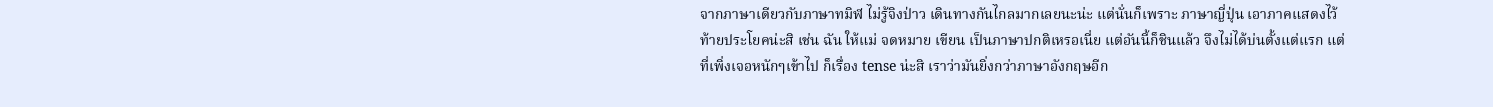จากภาษาเดียวกับภาษาทมิฬ ไม่รู้จิงป่าว เดินทางกันไกลมากเลยนะน่ะ แต่นั่นก็เพราะ ภาษาญี่ปุ่น เอาภาคแสดงไว้ท้ายประโยคน่ะสิ เช่น ฉัน ให้แม่ จดหมาย เขียน เป็นภาษาปกติเหรอเนี่ย แต่อันนี้ก็ชินแล้ว จึงไม่ได้บ่นตั้งแต่แรก แต่ที่เพิ่งเจอหนักๆเข้าไป ก็เรื่อง tense น่ะสิ เราว่ามันยิ่งกว่าภาษาอังกฤษอีก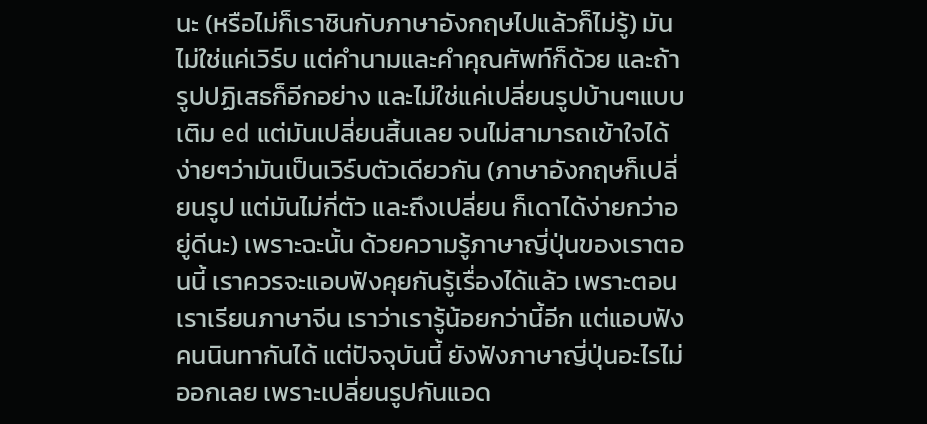นะ (หรือไม่ก็เราชินกับภาษาอังกฤษไปแล้วก็ไม่รู้) มันไม่ใช่แค่เวิร์บ แต่คำนามและคำคุณศัพท์ก็ด้วย และถ้ารูปปฏิเสธก็อีกอย่าง และไม่ใช่แค่เปลี่ยนรูปบ้านๆแบบเติม ed แต่มันเปลี่ยนสิ้นเลย จนไม่สามารถเข้าใจได้ง่ายๆว่ามันเป็นเวิร์บตัวเดียวกัน (ภาษาอังกฤษก็เปลี่ยนรูป แต่มันไม่กี่ตัว และถึงเปลี่ยน ก็เดาได้ง่ายกว่าอยู่ดีนะ) เพราะฉะนั้น ด้วยความรู้ภาษาญี่ปุ่นของเราตอนนี้ เราควรจะแอบฟังคุยกันรู้เรื่องได้แล้ว เพราะตอนเราเรียนภาษาจีน เราว่าเรารู้น้อยกว่านี้อีก แต่แอบฟังคนนินทากันได้ แต่ปัจจุบันนี้ ยังฟังภาษาญี่ปุ่นอะไรไม่ออกเลย เพราะเปลี่ยนรูปกันแอด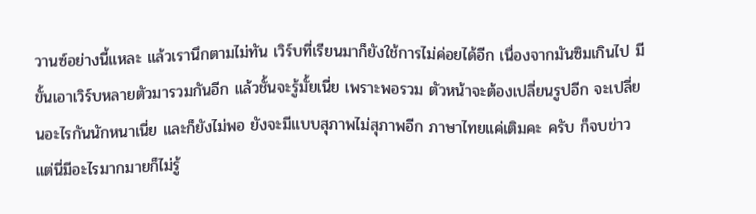วานซ์อย่างนี้แหละ แล้วเรานึกตามไม่ทัน เวิร์บที่เรียนมาก็ยังใช้การไม่ค่อยได้อีก เนื่องจากมันซิมเกินไป มีขั้นเอาเวิร์บหลายตัวมารวมกันอีก แล้วชั้นจะรู้มั้ยเนี่ย เพราะพอรวม ตัวหน้าจะต้องเปลี่ยนรูปอีก จะเปลี่ยนอะไรกันนักหนาเนี่ย และก็ยังไม่พอ ยังจะมีแบบสุภาพไม่สุภาพอีก ภาษาไทยแค่เติมคะ ครับ ก็จบข่าว แต่นี่มีอะไรมากมายก็ไม่รู้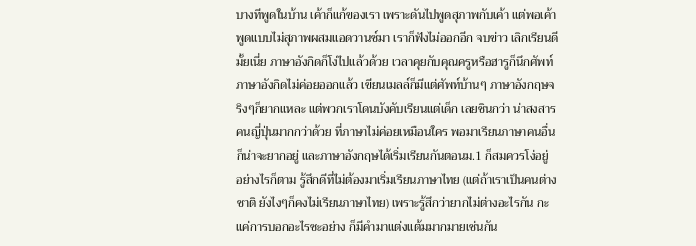บางทีพูดในบ้าน เค้าก็แก้ของเรา เพราะดันไปพูดสุภาพกับเค้า แต่พอเค้าพูดแบบไม่สุภาพผสมแอดวานซ์มา เราก็ฟังไม่ออกอีก จบข่าว เลิกเรียนดีมั้ยเนี่ย ภาษาอังกิดก็โง่ไปแล้วด้วย เวลาคุยกับคุณครูหรือฮารูก็นึกศัพท์ภาษาอังกิดไม่ค่อยออกแล้ว เขียนเมลล์ก็มีแต่ศัพท์บ้านๆ ภาษาอังกฤษจริงๆก็ยากแหละ แต่พวกเราโดนบังคับเรียนแต่เด็ก เลยชินกว่า น่าสงสารคนญี่ปุ่นมากกว่าด้วย ที่ภาษาไม่ค่อยเหมือนใคร พอมาเรียนภาษาคนอื่น ก็น่าจะยากอยู่ และภาษาอังกฤษได้เริ่มเรียนกันตอนม.1 ก็สมควรโง่อยู่
อย่างไรก็ตาม รู้สึกดีที่ไม่ต้องมาเริ่มเรียนภาษาไทย (แต่ถ้าเราเป็นคนต่างชาติ ยังไงๆก็คงไม่เรียนภาษาไทย) เพราะรู้สึกว่ายากไม่ต่างอะไรกัน กะแค่การบอกอะไรซะอย่าง ก็มีคำมาแต่งแต้มมากมายเช่นกัน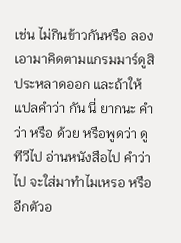เช่น ไม่กินข้าวกันหรือ ลองเอามาคิดตามแกรมมาร์ดูสิ ประหลาดออก และถ้าให้แปลคำว่า กัน นี่ ยากนะ คำว่า หรือ ด้วย หรือพูดว่า ดูทีวีไป อ่านหนังสือไป คำว่า ไป จะใส่มาทำไมเหรอ หรืออีกตัวอ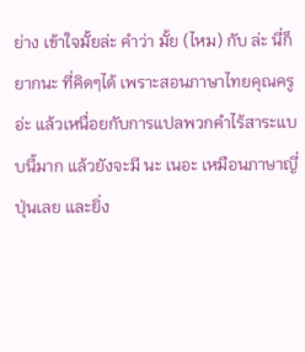ย่าง เข้าใจมั้ยล่ะ คำว่า มั้ย (ไหม) กับ ล่ะ นี่ก็ยากนะ ที่คิดๆได้ เพราะสอนภาษาไทยคุณครูอ่ะ แล้วเหนื่อยกับการแปลพวกคำไร้สาระแบบนี้มาก แล้วยังจะมี นะ เนอะ เหมือนภาษาญี่ปุ่นเลย และยิ่ง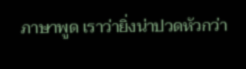ภาษาพูด เราว่ายิ่งน่าปวดหัวกว่า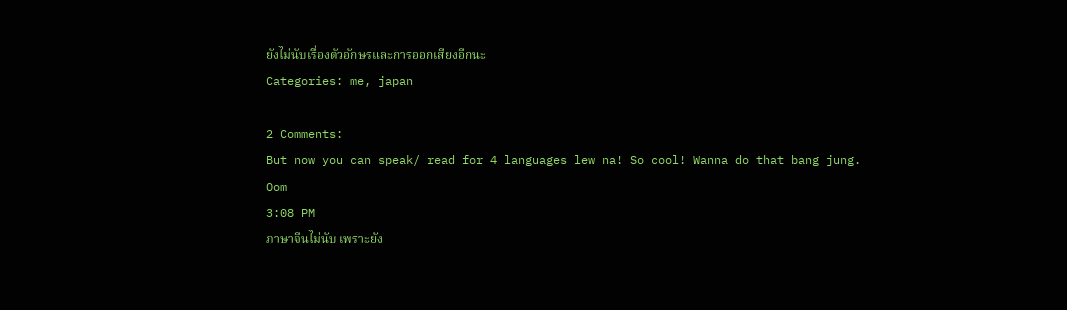ยังไม่นับเรื่องตัวอักษรและการออกเสียงอีกนะ
Categories: me, japan

2 Comments:
But now you can speak/ read for 4 languages lew na! So cool! Wanna do that bang jung.
Oom
3:08 PM
ภาษาจีนไม่นับ เพราะยัง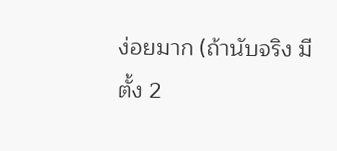ง่อยมาก (ถ้านับจริง มีตั้ง 2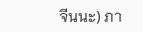จีนนะ) ภา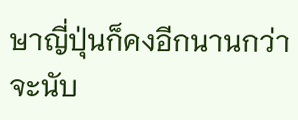ษาญี่ปุ่นก็คงอีกนานกว่าจะนับ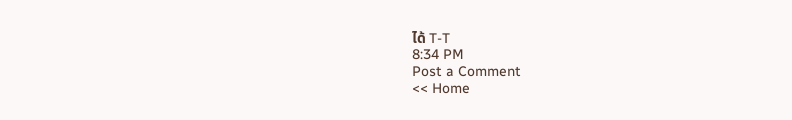ได้ T-T
8:34 PM
Post a Comment
<< Home